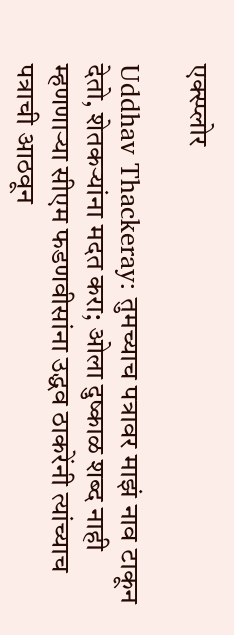एक्स्प्लोर

Uddhav Thackeray: तुमच्याच पत्रावर माझं नाव टाकून देतो, शेतकऱ्यांना मदत करा; ओला दुष्काळ शब्द नाही म्हणणाऱ्या सीएम फडणवीसांना उद्धव ठाकरेंनी त्यांच्याच पत्राची आठवून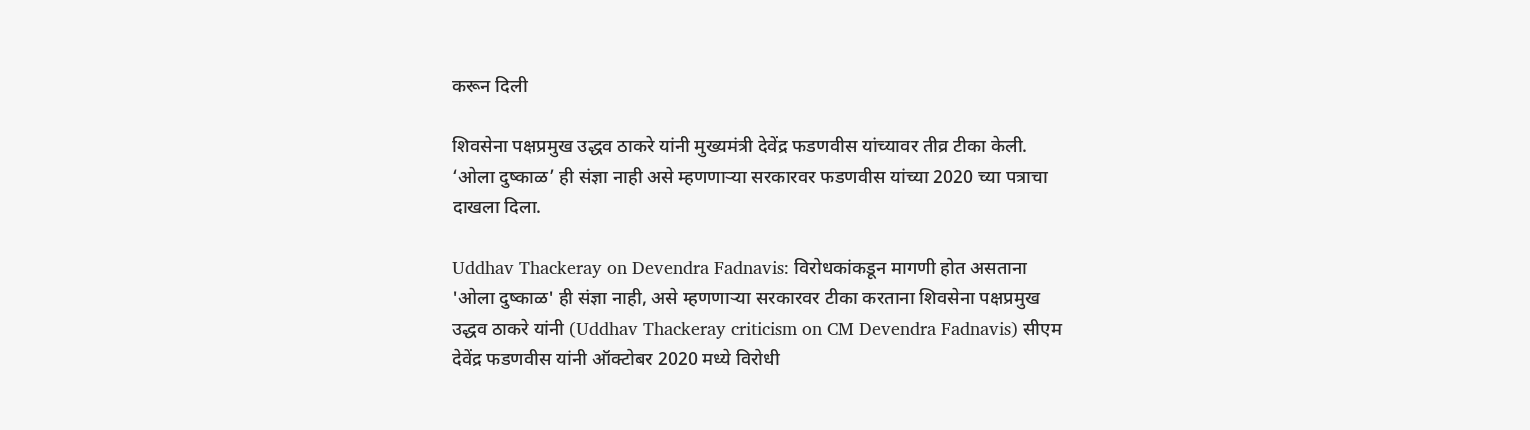करून दिली

शिवसेना पक्षप्रमुख उद्धव ठाकरे यांनी मुख्यमंत्री देवेंद्र फडणवीस यांच्यावर तीव्र टीका केली. ‘ओला दुष्काळ’ ही संज्ञा नाही असे म्हणणाऱ्या सरकारवर फडणवीस यांच्या 2020 च्या पत्राचा दाखला दिला.

Uddhav Thackeray on Devendra Fadnavis: विरोधकांकडून मागणी होत असताना 'ओला दुष्काळ' ही संज्ञा नाही, असे म्हणणाऱ्या सरकारवर टीका करताना शिवसेना पक्षप्रमुख उद्धव ठाकरे यांनी (Uddhav Thackeray criticism on CM Devendra Fadnavis) सीएम देवेंद्र फडणवीस यांनी ऑक्टोबर 2020 मध्ये विरोधी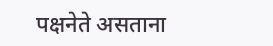पक्षनेते असताना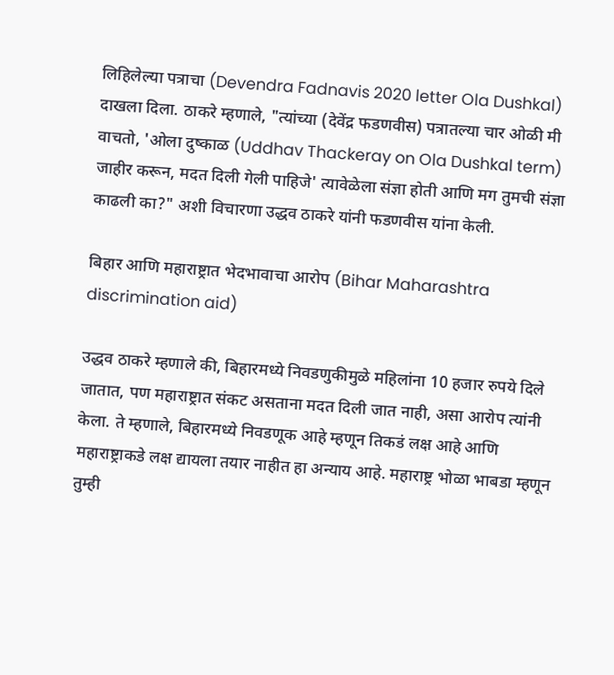लिहिलेल्या पत्राचा (Devendra Fadnavis 2020 letter Ola Dushkal) दाखला दिला. ठाकरे म्हणाले, "त्यांच्या (देवेंद्र फडणवीस) पत्रातल्या चार ओळी मी वाचतो, 'ओला दुष्काळ (Uddhav Thackeray on Ola Dushkal term) जाहीर करून, मदत दिली गेली पाहिजे' त्यावेळेला संज्ञा होती आणि मग तुमची संज्ञा काढली का?" अशी विचारणा उद्धव ठाकरे यांनी फडणवीस यांना केली.

बिहार आणि महाराष्ट्रात भेदभावाचा आरोप (Bihar Maharashtra discrimination aid)

उद्धव ठाकरे म्हणाले की, बिहारमध्ये निवडणुकीमुळे महिलांना 10 हजार रुपये दिले जातात, पण महाराष्ट्रात संकट असताना मदत दिली जात नाही, असा आरोप त्यांनी केला. ते म्हणाले, बिहारमध्ये निवडणूक आहे म्हणून तिकडं लक्ष आहे आणि महाराष्ट्राकडे लक्ष द्यायला तयार नाहीत हा अन्याय आहे. महाराष्ट्र भोळा भाबडा म्हणून तुम्ही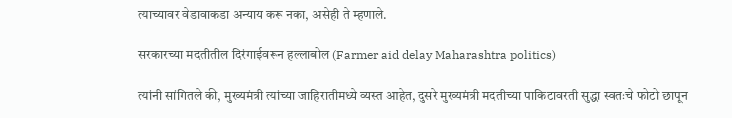त्याच्यावर वेडावाकडा अन्याय करू नका, असेही ते म्हणाले.

सरकारच्या मदतीतील दिरंगाईवरून हल्लाबोल (Farmer aid delay Maharashtra politics)

त्यांनी सांगितले की, मुख्यमंत्री त्यांच्या जाहिरातीमध्ये व्यस्त आहेत, दुसरे मुख्यमंत्री मदतीच्या पाकिटावरती सुद्धा स्वतःचे फोटो छापून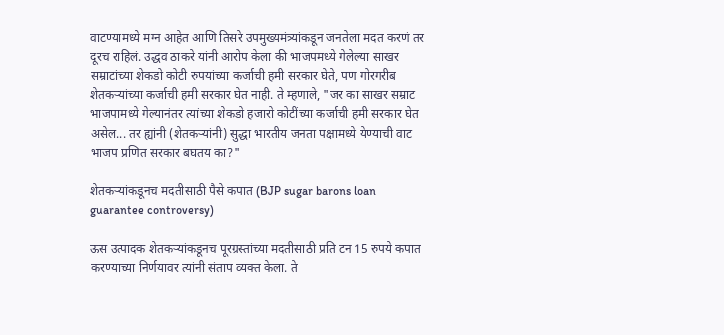वाटण्यामध्ये मग्न आहेत आणि तिसरे उपमुख्यमंत्र्यांकडून जनतेला मदत करणं तर दूरच राहिलं. उद्धव ठाकरे यांनी आरोप केला की भाजपमध्ये गेलेल्या साखर सम्राटांच्या शेकडो कोटी रुपयांच्या कर्जाची हमी सरकार घेते, पण गोरगरीब शेतकऱ्यांच्या कर्जाची हमी सरकार घेत नाही. ते म्हणाले, "जर का साखर सम्राट भाजपामध्ये गेल्यानंतर त्यांच्या शेकडो हजारो कोटींच्या कर्जाची हमी सरकार घेत असेल... तर ह्यांनी (शेतकऱ्यांनी) सुद्धा भारतीय जनता पक्षामध्ये येण्याची वाट भाजप प्रणित सरकार बघतय का?"

शेतकऱ्यांकडूनच मदतीसाठी पैसे कपात (BJP sugar barons loan guarantee controversy)

ऊस उत्पादक शेतकऱ्यांकडूनच पूरग्रस्तांच्या मदतीसाठी प्रति टन 15 रुपये कपात करण्याच्या निर्णयावर त्यांनी संताप व्यक्त केला. ते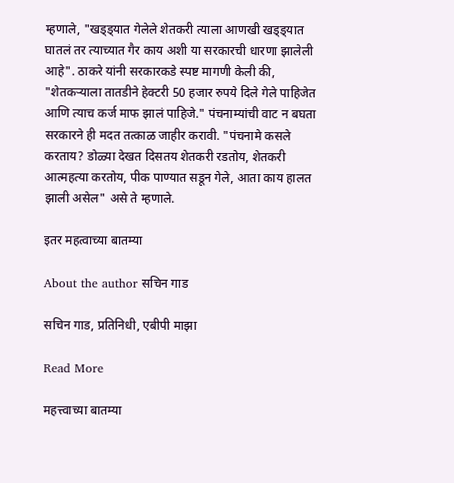म्हणाले, "खड्ड्यात गेलेले शेतकरी त्याला आणखी खड्ड्यात घातलं तर त्याच्यात गैर काय अशी या सरकारची धारणा झालेली आहे". ठाकरे यांनी सरकारकडे स्पष्ट मागणी केली की, "शेतकऱ्याला तातडीने हेक्टरी 50 हजार रुपये दिले गेले पाहिजेत आणि त्याच कर्ज माफ झालं पाहिजे." पंचनाम्यांची वाट न बघता सरकारने ही मदत तत्काळ जाहीर करावी. "पंचनामे कसले करताय? डोळ्या देखत दिसतय शेतकरी रडतोय, शेतकरी आत्महत्या करतोय, पीक पाण्यात सडून गेले, आता काय हालत झाली असेल" असे ते म्हणाले.

इतर महत्वाच्या बातम्या

About the author सचिन गाड

सचिन गाड, प्रतिनिधी, एबीपी माझा

Read More

महत्त्वाच्या बातम्या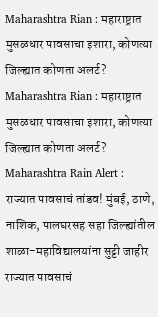Maharashtra Rian : महाराष्ट्रात मुसळधार पावसाचा इशारा, कोणत्या जिल्ह्यात कोणता अलर्ट?
Maharashtra Rian : महाराष्ट्रात मुसळधार पावसाचा इशारा, कोणत्या जिल्ह्यात कोणता अलर्ट?
Maharashtra Rain Alert : राज्यात पावसाचं तांडव! मुंबई, ठाणे, नाशिक, पालघरसह सहा जिल्ह्यांतील शाळा-महाविद्यालयांना सुट्टी जाहीर
राज्यात पावसाचं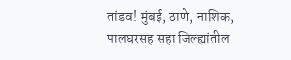तांडव! मुंबई, ठाणे, नाशिक, पालघरसह सहा जिल्ह्यांतील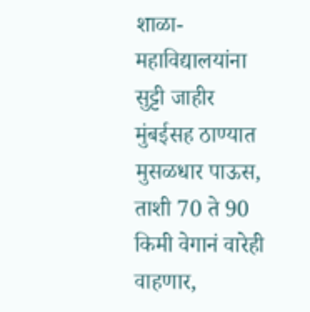शाळा-महाविद्यालयांना सुट्टी जाहीर
मुंबईसह ठाण्यात मुसळधार पाऊस, ताशी 70 ते 90 किमी वेगानं वारेही वाहणार,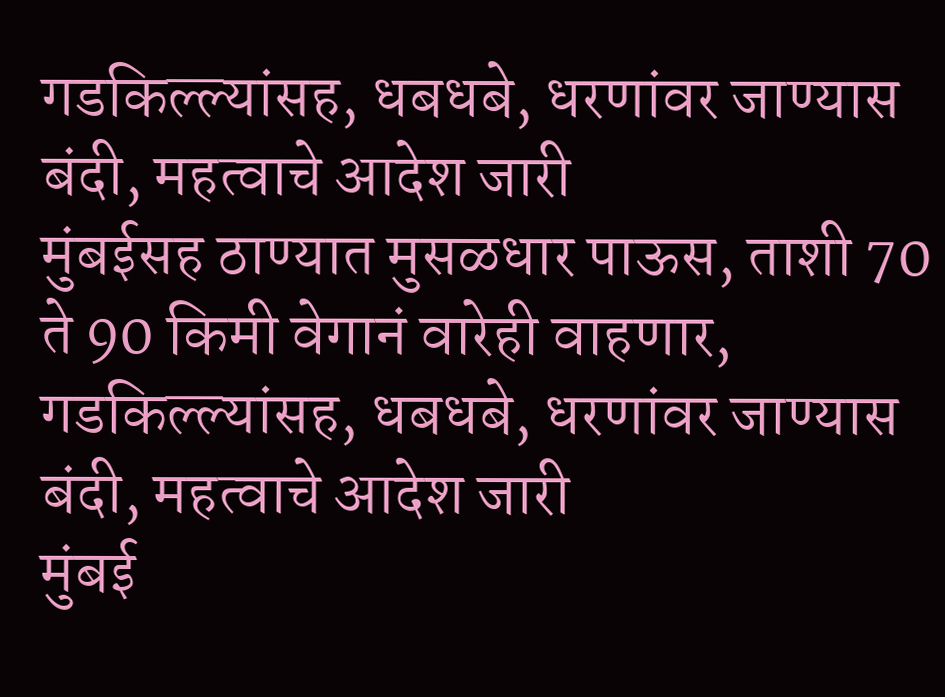गडकिल्ल्यांसह, धबधबे, धरणांवर जाण्यास बंदी, महत्वाचे आदेश जारी
मुंबईसह ठाण्यात मुसळधार पाऊस, ताशी 70 ते 90 किमी वेगानं वारेही वाहणार, गडकिल्ल्यांसह, धबधबे, धरणांवर जाण्यास बंदी, महत्वाचे आदेश जारी
मुंबई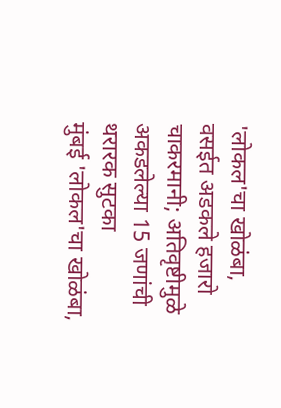'लोकल'चा खोळंबा, वसईत अडकले हजारो चाकरमानी; अतिवृष्टीमुळे अकडलेल्या 15 जणांची थरारक सुटका
मुंबई 'लोकल'चा खोळंबा,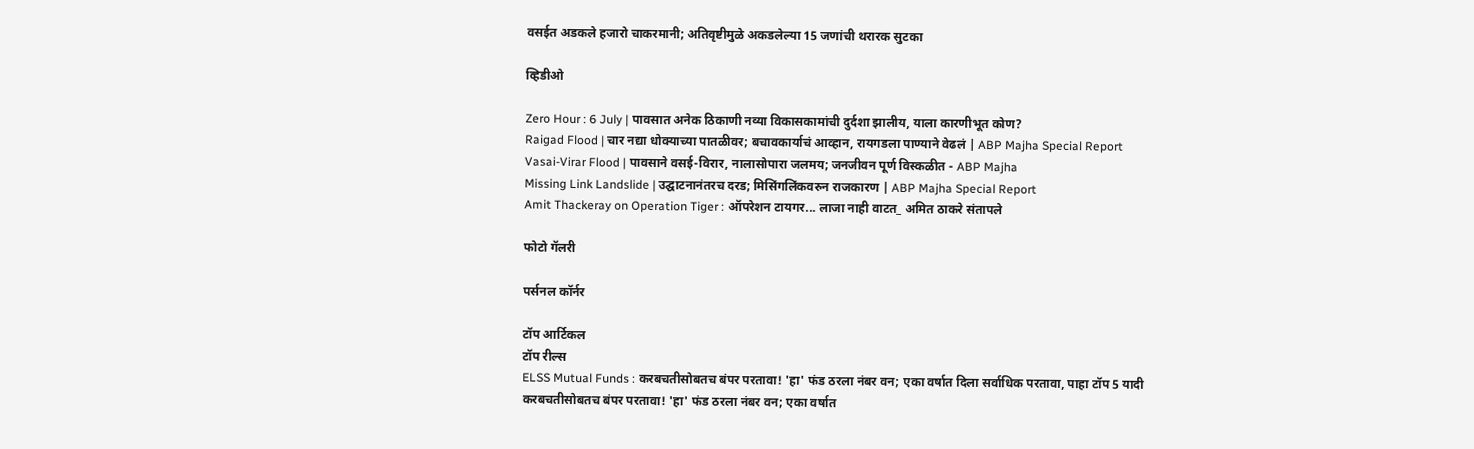वसईत अडकले हजारो चाकरमानी; अतिवृष्टीमुळे अकडलेल्या 15 जणांची थरारक सुटका

व्हिडीओ

Zero Hour : 6 July | पावसात अनेक ठिकाणी नव्या विकासकामांची दुर्दशा झालीय, याला कारणीभूत कोण?
Raigad Flood | चार नद्या धोक्याच्या पातळीवर; बचावकार्याचं आव्हान, रायगडला पाण्याने वेढलं | ABP Majha Special Report
Vasai-Virar Flood | पावसाने वसई-विरार, नालासोपारा जलमय; जनजीवन पूर्ण विस्कळीत - ABP Majha
Missing Link Landslide | उद्घाटनानंतरच दरड; मिसिंगलिंकवरुन राजकारण | ABP Majha Special Report
Amit Thackeray on Operation Tiger : ऑपरेशन टायगर... लाजा नाही वाटत_ अमित ठाकरे संतापले

फोटो गॅलरी

पर्सनल कॉर्नर

टॉप आर्टिकल
टॉप रील्स
ELSS Mutual Funds : करबचतीसोबतच बंपर परतावा! 'हा' फंड ठरला नंबर वन; एका वर्षात दिला सर्वाधिक परतावा, पाहा टॉप 5 यादी
करबचतीसोबतच बंपर परतावा! 'हा' फंड ठरला नंबर वन; एका वर्षात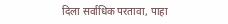दिला सर्वाधिक परतावा, पाहा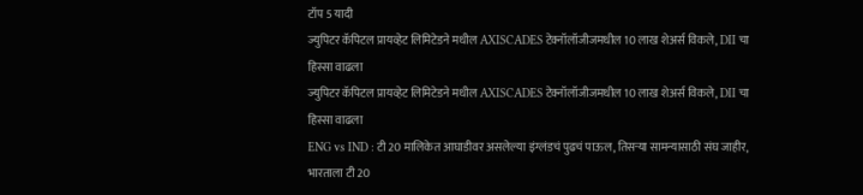टॉप 5 यादी
ज्युपिटर कॅपिटल प्रायव्हेट लिमिटेडने मधील AXISCADES टेक्नॉलॉजीजमधील 10 लाख शेअर्स विकले, DII चा हिस्सा वाढला
ज्युपिटर कॅपिटल प्रायव्हेट लिमिटेडने मधील AXISCADES टेक्नॉलॉजीजमधील 10 लाख शेअर्स विकले, DII चा हिस्सा वाढला
ENG vs IND : टी 20 मालिकेत आघाडीवर असलेल्या इंग्लंडचं पुढचं पाऊल, तिसऱ्या सामन्यासाठी संघ जाहीर, भारताला टी 20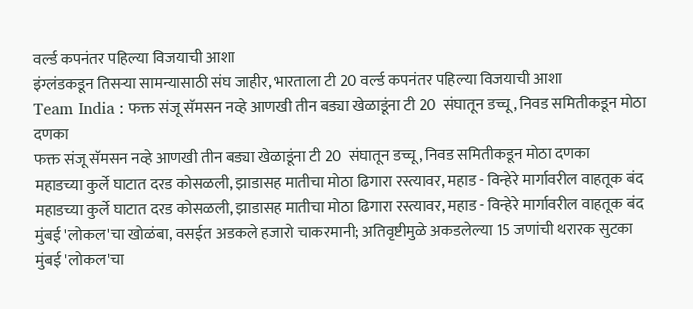वर्ल्ड कपनंतर पहिल्या विजयाची आशा
इंग्लंडकडून तिसऱ्या सामन्यासाठी संघ जाहीर, भारताला टी 20 वर्ल्ड कपनंतर पहिल्या विजयाची आशा
Team India : फक्त संजू सॅमसन नव्हे आणखी तीन बड्या खेळाडूंना टी 20  संघातून डच्चू, निवड समितीकडून मोठा दणका
फक्त संजू सॅमसन नव्हे आणखी तीन बड्या खेळाडूंना टी 20  संघातून डच्चू, निवड समितीकडून मोठा दणका
महाडच्या कुर्ले घाटात दरड कोसळली, झाडासह मातीचा मोठा ढिगारा रस्त्यावर, महाड - विन्हेरे मार्गावरील वाहतूक बंद
महाडच्या कुर्ले घाटात दरड कोसळली, झाडासह मातीचा मोठा ढिगारा रस्त्यावर, महाड - विन्हेरे मार्गावरील वाहतूक बंद
मुंबई 'लोकल'चा खोळंबा, वसईत अडकले हजारो चाकरमानी; अतिवृष्टीमुळे अकडलेल्या 15 जणांची थरारक सुटका
मुंबई 'लोकल'चा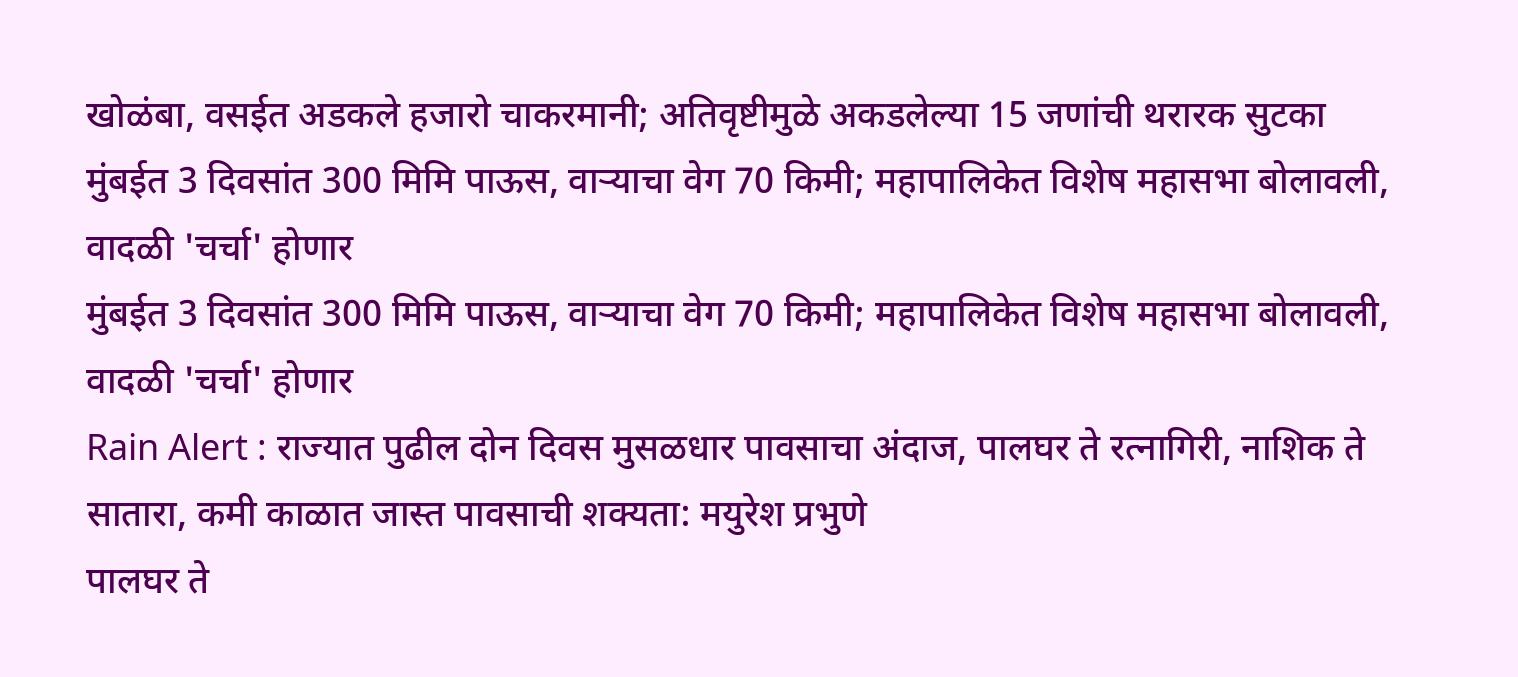खोळंबा, वसईत अडकले हजारो चाकरमानी; अतिवृष्टीमुळे अकडलेल्या 15 जणांची थरारक सुटका
मुंबईत 3 दिवसांत 300 मिमि पाऊस, वाऱ्याचा वेग 70 किमी; महापालिकेत विशेष महासभा बोलावली, वादळी 'चर्चा' होणार
मुंबईत 3 दिवसांत 300 मिमि पाऊस, वाऱ्याचा वेग 70 किमी; महापालिकेत विशेष महासभा बोलावली, वादळी 'चर्चा' होणार
Rain Alert : राज्यात पुढील दोन दिवस मुसळधार पावसाचा अंदाज, पालघर ते रत्नागिरी, नाशिक ते सातारा, कमी काळात जास्त पावसाची शक्यता: मयुरेश प्रभुणे
पालघर ते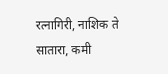रत्नागिरी, नाशिक ते सातारा, कमी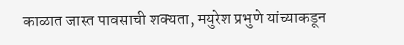काळात जास्त पावसाची शक्यता, मयुरेश प्रभुणे यांच्याकडून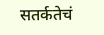सतर्कतेचं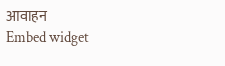आवाहन
Embed widget